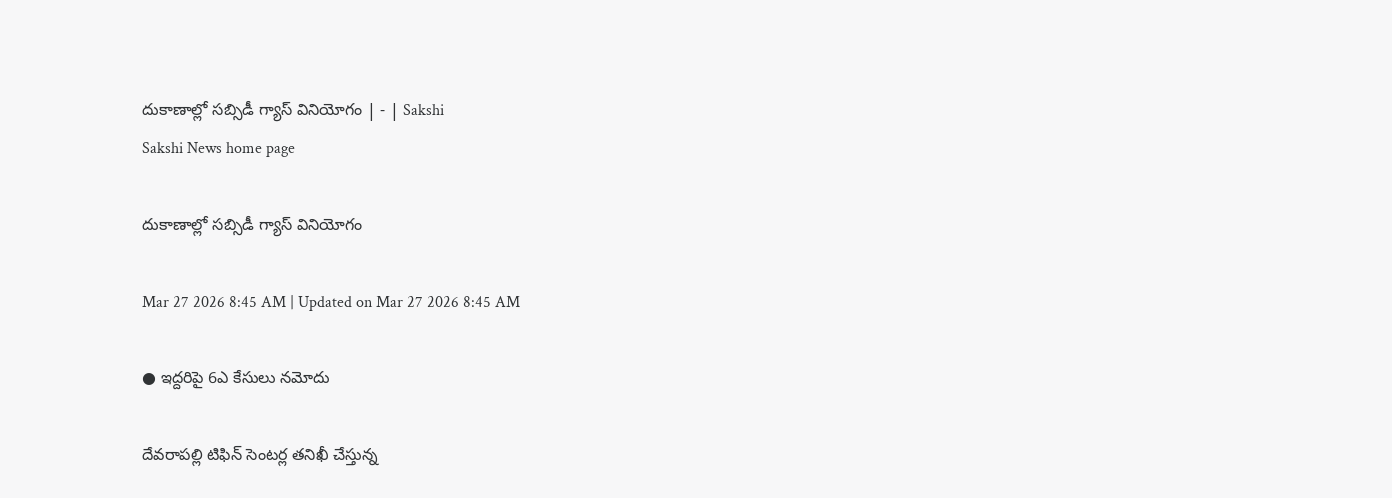దుకాణాల్లో సబ్సిడీ గ్యాస్‌ వినియోగం | - | Sakshi
Sakshi News home page

దుకాణాల్లో సబ్సిడీ గ్యాస్‌ వినియోగం

Mar 27 2026 8:45 AM | Updated on Mar 27 2026 8:45 AM

● ఇద్దరిపై 6ఎ కేసులు నమోదు

దేవరాపల్లి టిఫిన్‌ సెంటర్ల తనిఖీ చేస్తున్న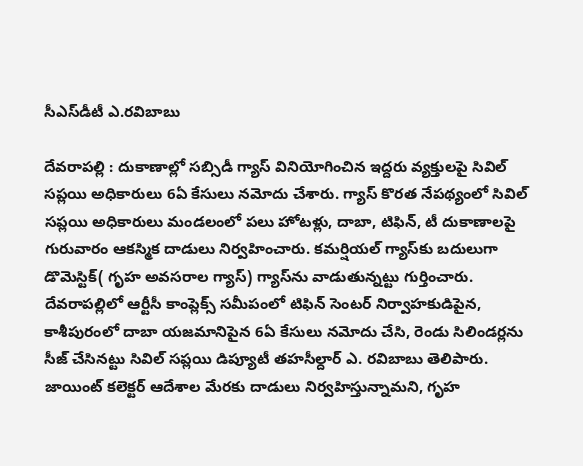సీఎస్‌డీటీ ఎ.రవిబాబు

దేవరాపల్లి : దుకాణాల్లో సబ్సిడీ గ్యాస్‌ వినియోగించిన ఇద్దరు వ్యక్తులపై సివిల్‌ సప్లయి అధికారులు 6ఏ కేసులు నమోదు చేశారు. గ్యాస్‌ కొరత నేపథ్యంలో సివిల్‌ సప్లయి అధికారులు మండలంలో పలు హోటళ్లు, దాబా, టిఫిన్‌, టీ దుకాణాలపై గురువారం ఆకస్మిక దాడులు నిర్వహించారు. కమర్షియల్‌ గ్యాస్‌కు బదులుగా డొమెస్టిక్‌( గృహ అవసరాల గ్యాస్‌) గ్యాస్‌ను వాడుతున్నట్టు గుర్తించారు. దేవరాపల్లిలో ఆర్టీసీ కాంప్లెక్స్‌ సమీపంలో టిఫిన్‌ సెంటర్‌ నిర్వాహకుడిపైన, కాశీపురంలో దాబా యజమానిపైన 6ఏ కేసులు నమోదు చేసి, రెండు సిలిండర్లను సీజ్‌ చేసినట్టు సివిల్‌ సప్లయి డిప్యూటీ తహసీల్దార్‌ ఎ. రవిబాబు తెలిపారు. జాయింట్‌ కలెక్టర్‌ ఆదేశాల మేరకు దాడులు నిర్వహిస్తున్నామని, గృహ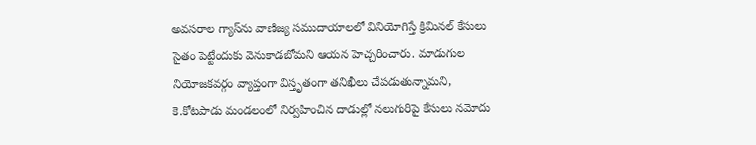అవసరాల గ్యాస్‌ను వాణిజ్య సముదాయాలలో వినియోగిస్తే క్రిమినల్‌ కేసులు సైతం పెట్టేందుకు వెనుకాడబోమని ఆయన హెచ్చరించారు. మాడుగుల నియోజకవర్గం వ్యాప్తంగా విస్తృతంగా తనిఖీలు చేపడుతున్నామని, కె.కోటపాడు మండలంలో నిర్వహించిన దాడుల్లో నలుగురిపై కేసులు నమోదు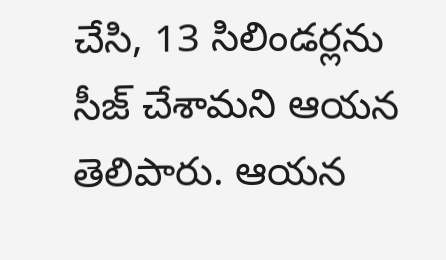చేసి, 13 సిలిండర్లను సీజ్‌ చేశామని ఆయన తెలిపారు. ఆయన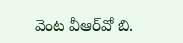వెంట వీఆర్‌వో బి.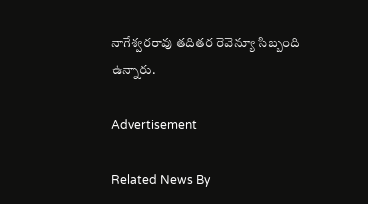నాగేశ్వరరావు తదితర రెవెన్యూ సిబ్బంది ఉన్నారు.

Advertisement

Related News By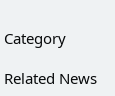Category

Related News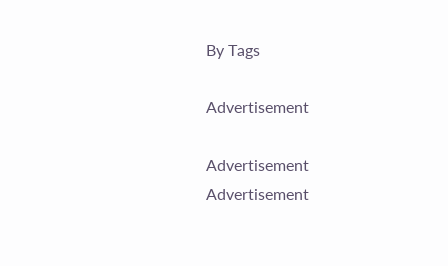By Tags

Advertisement

Advertisement
Advertisement